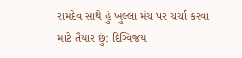રામદેવ સાથે હું ખુલ્લા મંચ પર ચર્ચા કરવા માટે તૈયાર છું: દિગ્વિજય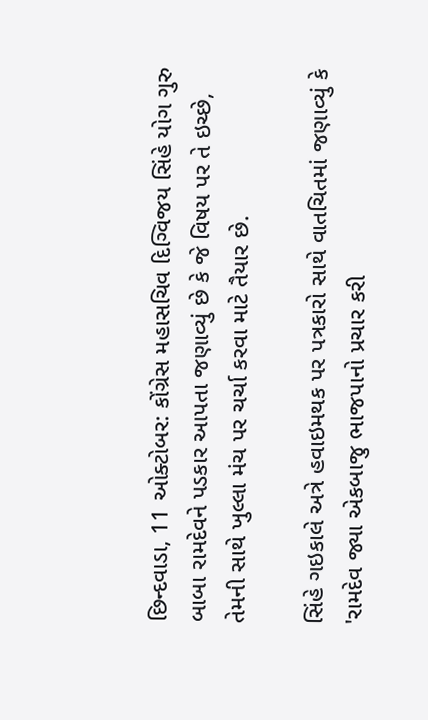છિન્દવાડા, 11 ઓક્ટોબર: કોંગ્રેસ મહાસચિવ દિગ્વિજય સિંહે યોગ ગુરુ બાબા રામદેવને પડકાર આપતા જણાવ્યું છે કે જે વિષય પર તે ઇચ્છે, તેમની સાથે ખુલ્લા મંચ પર ચર્ચા કરવા માટે તૈયાર છે.

સિંહે ગઇકાલે અત્રે હવાઇમથક પર પત્રકારો સાથે વાતચિતમાં જણાવ્યું કે 'રામદેવ જ્યા એકબાજુ ભાજપાનો પ્રચાર કરી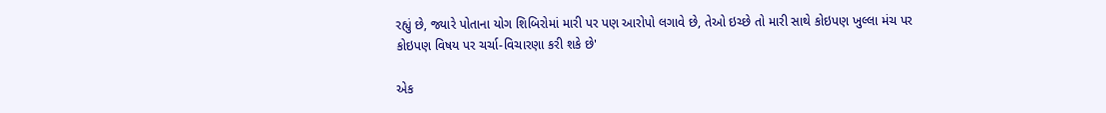રહ્યું છે, જ્યારે પોતાના યોગ શિબિરોમાં મારી પર પણ આરોપો લગાવે છે, તેઓ ઇચ્છે તો મારી સાથે કોઇપણ ખુલ્લા મંચ પર કોઇપણ વિષય પર ચર્ચા-વિચારણા કરી શકે છે'

એક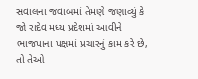સવાલના જવાબમાં તેમણે જણાવ્યું કે જો રાદેવ મધ્ય પ્રદેશમાં આવીને ભાજપાના પક્ષમાં પ્રચારનું કામ કરે છે, તો તેઓ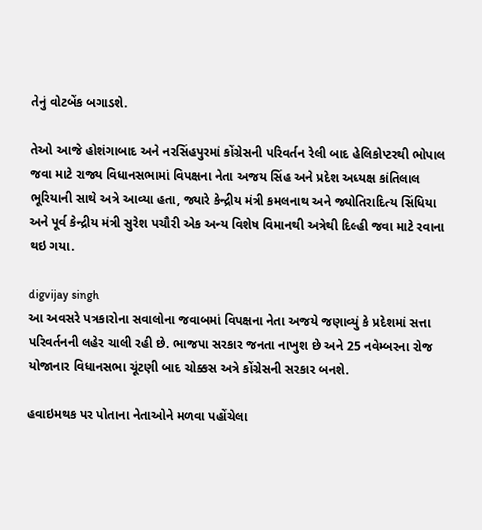તેનું વોટબેંક બગાડશે.

તેઓ આજે હોશંગાબાદ અને નરસિંહપુરમાં કોંગ્રેસની પરિવર્તન રેલી બાદ હેલિકોપ્ટરથી ભોપાલ જવા માટે રાજ્ય વિધાનસભામાં વિપક્ષના નેતા અજય સિંહ અને પ્રદેશ અધ્યક્ષ કાંતિલાલ ભૂરિયાની સાથે અત્રે આવ્યા હતા, જ્યારે કેન્દ્રીય મંત્રી કમલનાથ અને જ્યોતિરાદિત્ય સિંધિયા અને પૂર્વ કેન્દ્રીય મંત્રી સુરેશ પચૌરી એક અન્ય વિશેષ વિમાનથી અત્રેથી દિલ્હી જવા માટે રવાના થઇ ગયા.

digvijay singh
આ અવસરે પત્રકારોના સવાલોના જવાબમાં વિપક્ષના નેતા અજયે જણાવ્યું કે પ્રદેશમાં સત્તા પરિવર્તનની લહેર ચાલી રહી છે. ભાજપા સરકાર જનતા નાખુશ છે અને 25 નવેમ્બરના રોજ યોજાનાર વિધાનસભા ચૂંટણી બાદ ચોક્કસ અત્રે કોંગ્રેસની સરકાર બનશે.

હવાઇમથક પર પોતાના નેતાઓને મળવા પહોંચેલા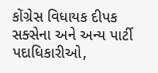કોંગ્રેસ વિધાયક દીપક સક્સેના અને અન્ય પાર્ટી પદાધિકારીઓ,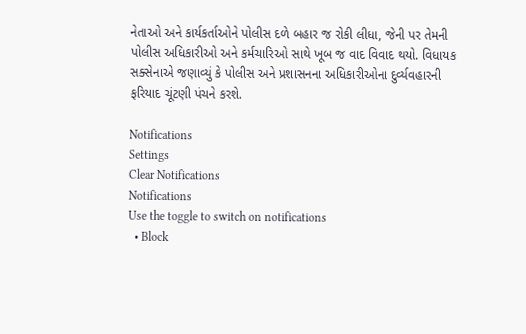નેતાઓ અને કાર્યકર્તાઓને પોલીસ દળે બહાર જ રોકી લીધા, જેની પર તેમની પોલીસ અધિકારીઓ અને કર્મચારિઓ સાથે ખૂબ જ વાદ વિવાદ થયો. વિધાયક સક્સેનાએ જણાવ્યું કે પોલીસ અને પ્રશાસનના અધિકારીઓના દુર્વ્યવહારની ફરિયાદ ચૂંટણી પંચને કરશે.

Notifications
Settings
Clear Notifications
Notifications
Use the toggle to switch on notifications
  • Block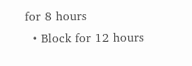for 8 hours
  • Block for 12 hours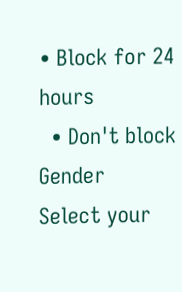• Block for 24 hours
  • Don't block
Gender
Select your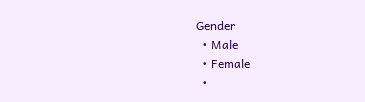Gender
  • Male
  • Female
  •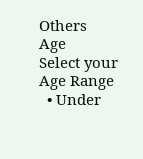Others
Age
Select your Age Range
  • Under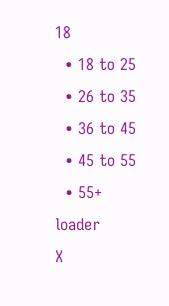18
  • 18 to 25
  • 26 to 35
  • 36 to 45
  • 45 to 55
  • 55+
loader
X